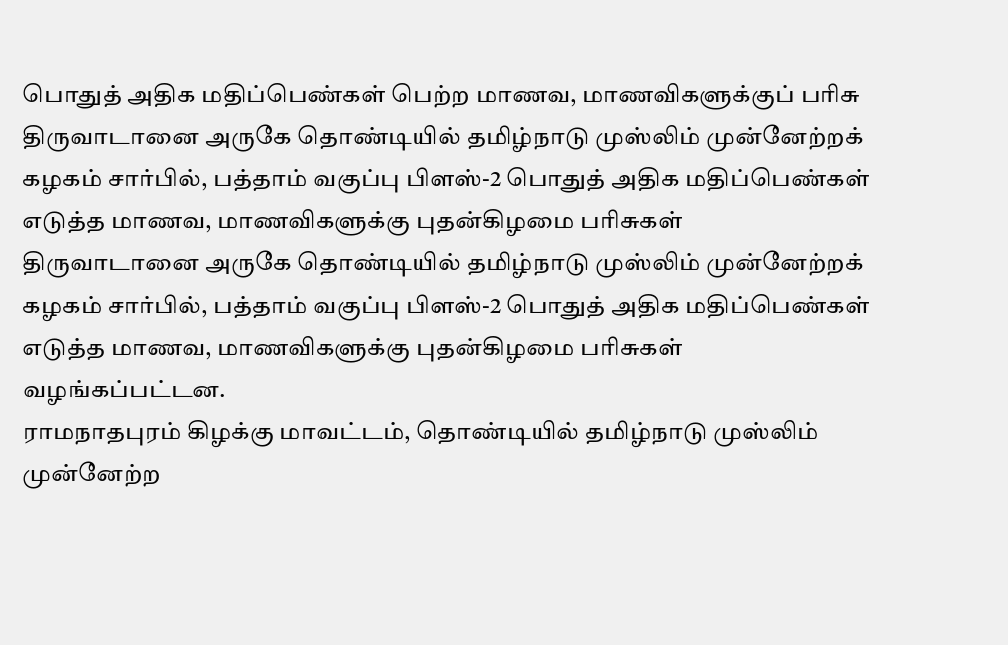பொதுத் அதிக மதிப்பெண்கள் பெற்ற மாணவ, மாணவிகளுக்குப் பரிசு
திருவாடானை அருகே தொண்டியில் தமிழ்நாடு முஸ்லிம் முன்னேற்றக் கழகம் சார்பில், பத்தாம் வகுப்பு பிளஸ்-2 பொதுத் அதிக மதிப்பெண்கள் எடுத்த மாணவ, மாணவிகளுக்கு புதன்கிழமை பரிசுகள்
திருவாடானை அருகே தொண்டியில் தமிழ்நாடு முஸ்லிம் முன்னேற்றக் கழகம் சார்பில், பத்தாம் வகுப்பு பிளஸ்-2 பொதுத் அதிக மதிப்பெண்கள் எடுத்த மாணவ, மாணவிகளுக்கு புதன்கிழமை பரிசுகள் வழங்கப்பட்டன.
ராமநாதபுரம் கிழக்கு மாவட்டம், தொண்டியில் தமிழ்நாடு முஸ்லிம் முன்னேற்ற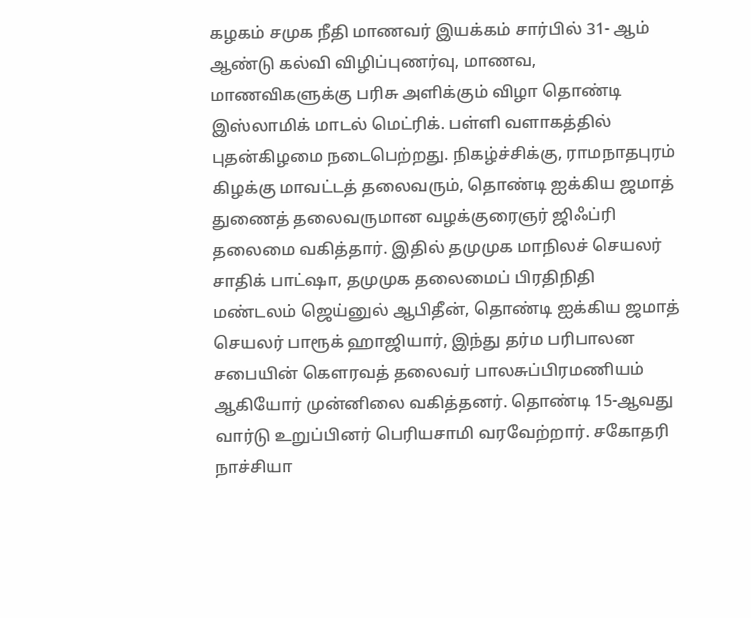கழகம் சமுக நீதி மாணவர் இயக்கம் சார்பில் 31- ஆம் ஆண்டு கல்வி விழிப்புணர்வு, மாணவ, மாணவிகளுக்கு பரிசு அளிக்கும் விழா தொண்டி இஸ்லாமிக் மாடல் மெட்ரிக். பள்ளி வளாகத்தில் புதன்கிழமை நடைபெற்றது. நிகழ்ச்சிக்கு, ராமநாதபுரம் கிழக்கு மாவட்டத் தலைவரும், தொண்டி ஐக்கிய ஜமாத் துணைத் தலைவருமான வழக்குரைஞர் ஜிஃப்ரி தலைமை வகித்தார். இதில் தமுமுக மாநிலச் செயலர் சாதிக் பாட்ஷா, தமுமுக தலைமைப் பிரதிநிதி மண்டலம் ஜெய்னுல் ஆபிதீன், தொண்டி ஐக்கிய ஜமாத் செயலர் பாரூக் ஹாஜியார், இந்து தர்ம பரிபாலன சபையின் கௌரவத் தலைவர் பாலசுப்பிரமணியம் ஆகியோர் முன்னிலை வகித்தனர். தொண்டி 15-ஆவது வார்டு உறுப்பினர் பெரியசாமி வரவேற்றார். சகோதரி நாச்சியா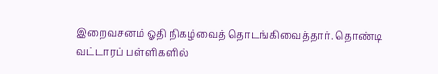இறைவசனம் ஓதி நிகழ்வைத் தொடங்கிவைத்தார். தொண்டி வட்டாரப் பள்ளிகளில்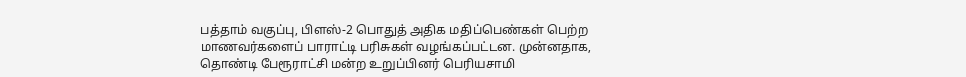பத்தாம் வகுப்பு, பிளஸ்-2 பொதுத் அதிக மதிப்பெண்கள் பெற்ற மாணவர்களைப் பாராட்டி பரிசுகள் வழங்கப்பட்டன. முன்னதாக, தொண்டி பேரூராட்சி மன்ற உறுப்பினர் பெரியசாமி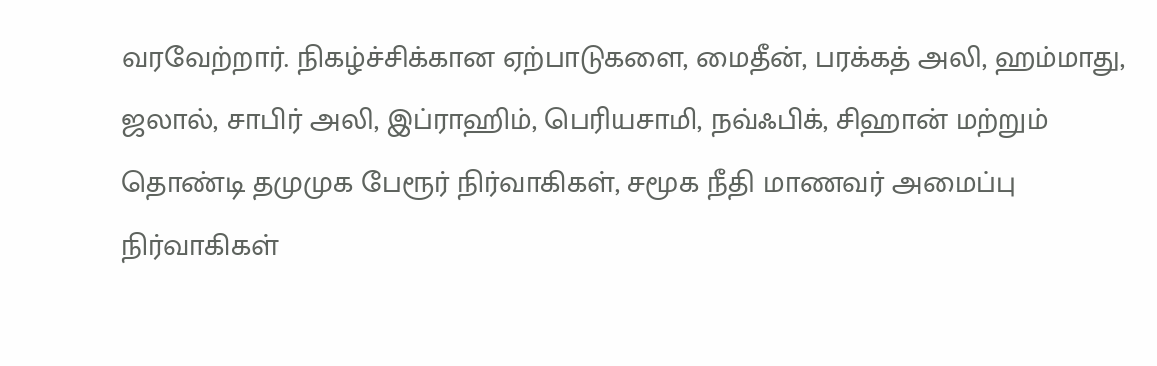வரவேற்றார். நிகழ்ச்சிக்கான ஏற்பாடுகளை, மைதீன், பரக்கத் அலி, ஹம்மாது, ஜலால், சாபிர் அலி, இப்ராஹிம், பெரியசாமி, நவ்ஃபிக், சிஹான் மற்றும் தொண்டி தமுமுக பேரூர் நிர்வாகிகள், சமூக நீதி மாணவர் அமைப்பு நிர்வாகிகள்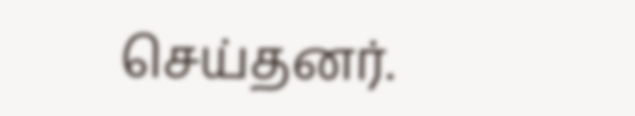செய்தனர்.